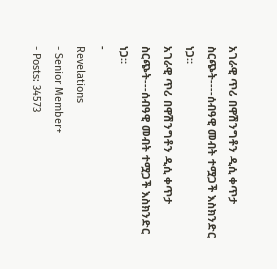አገራዊ ጥሪ በዋሽንግቶን ዲሲ ቀጥታ ስርጭት----ሰብዓዊ መብት ተሟጋች እስክንድር ነጋ።
አገራዊ ጥሪ በዋሽንግቶን ዲሲ ቀጥታ ስርጭት---ሰብዓዊ መብት ተሟጋች እስክንድር ነጋ።
-
Revelations
- Senior Member+
- Posts: 34573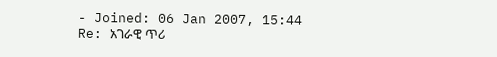- Joined: 06 Jan 2007, 15:44
Re: አገራዊ ጥሪ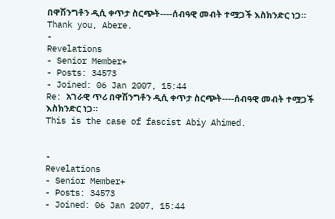በዋሽንግቶን ዲሲ ቀጥታ ስርጭት----ሰብዓዊ መብት ተሟጋች እስክንድር ነጋ።
Thank you, Abere.
-
Revelations
- Senior Member+
- Posts: 34573
- Joined: 06 Jan 2007, 15:44
Re: አገራዊ ጥሪ በዋሽንግቶን ዲሲ ቀጥታ ስርጭት----ሰብዓዊ መብት ተሟጋች እስክንድር ነጋ።
This is the case of fascist Abiy Ahimed.


-
Revelations
- Senior Member+
- Posts: 34573
- Joined: 06 Jan 2007, 15:44